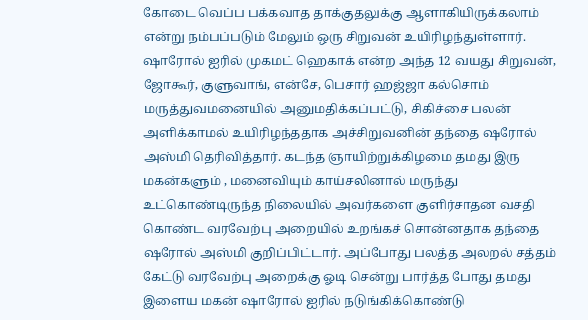கோடை வெப்ப பக்கவாத தாக்குதலுக்கு ஆளாகியிருக்கலாம் என்று நம்பப்படும் மேலும் ஒரு சிறுவன் உயிரிழந்துள்ளார். ஷாரோல் ஐரில் முகமட் ஹெகாக் என்ற அந்த 12 வயது சிறுவன், ஜோகூர், குளுவாங், என்சே, பெசார் ஹஜ்ஜா கல்சொம் மருத்துவமனையில் அனுமதிக்கப்பட்டு, சிகிச்சை பலன் அளிக்காமல் உயிரிழந்ததாக அச்சிறுவனின் தந்தை ஷரோல் அஸ்மி தெரிவித்தார். கடந்த ஞாயிற்றுக்கிழமை தமது இரு மகன்களும் , மனைவியும் காய்சலினால் மருந்து உட்கொண்டிருந்த நிலையில் அவர்களை குளிர்சாதன வசதி கொண்ட வரவேற்பு அறையில் உறங்கச் சொன்னதாக தந்தை ஷரோல் அஸ்மி குறிப்பிட்டார். அப்போது பலத்த அலறல் சத்தம் கேட்டு வரவேற்பு அறைக்கு ஓடி சென்று பார்த்த போது தமது இளைய மகன் ஷாரோல் ஐரில் நடுங்கிக்கொண்டு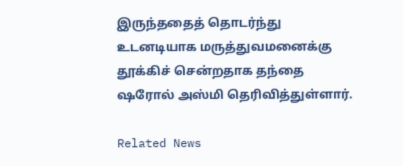இருந்ததைத் தொடர்ந்து உடனடியாக மருத்துவமனைக்கு தூக்கிச் சென்றதாக தந்தை ஷரோல் அஸ்மி தெரிவித்துள்ளார்.

Related News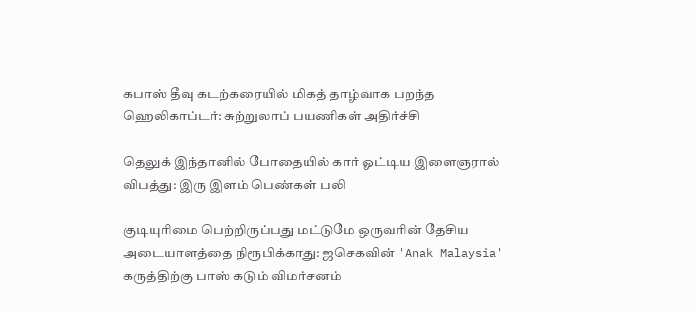கபாஸ் தீவு கடற்கரையில் மிகத் தாழ்வாக பறந்த ஹெலிகாப்டர்: சுற்றுலாப் பயணிகள் அதிர்ச்சி

தெலுக் இந்தானில் போதையில் கார் ஓட்டிய இளைஞரால் விபத்து: இரு இளம் பெண்கள் பலி

குடியுரிமை பெற்றிருப்பது மட்டுமே ஒருவரின் தேசிய அடையாளத்தை நிரூபிக்காது: ஜசெகவின் 'Anak Malaysia' கருத்திற்கு பாஸ் கடும் விமர்சனம்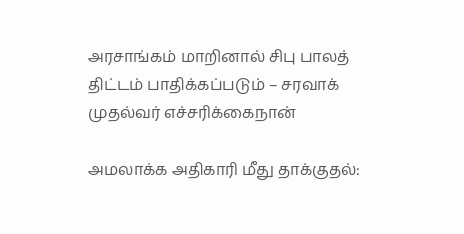அரசாங்கம் மாறினால் சிபு பாலத் திட்டம் பாதிக்கப்படும் – சரவாக் முதல்வர் எச்சரிக்கைநான்

அமலாக்க அதிகாரி மீது தாக்குதல்: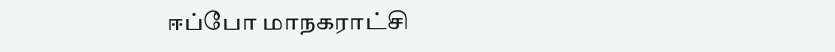ஈப்போ மாநகராட்சி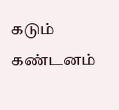கடும் கண்டனம்